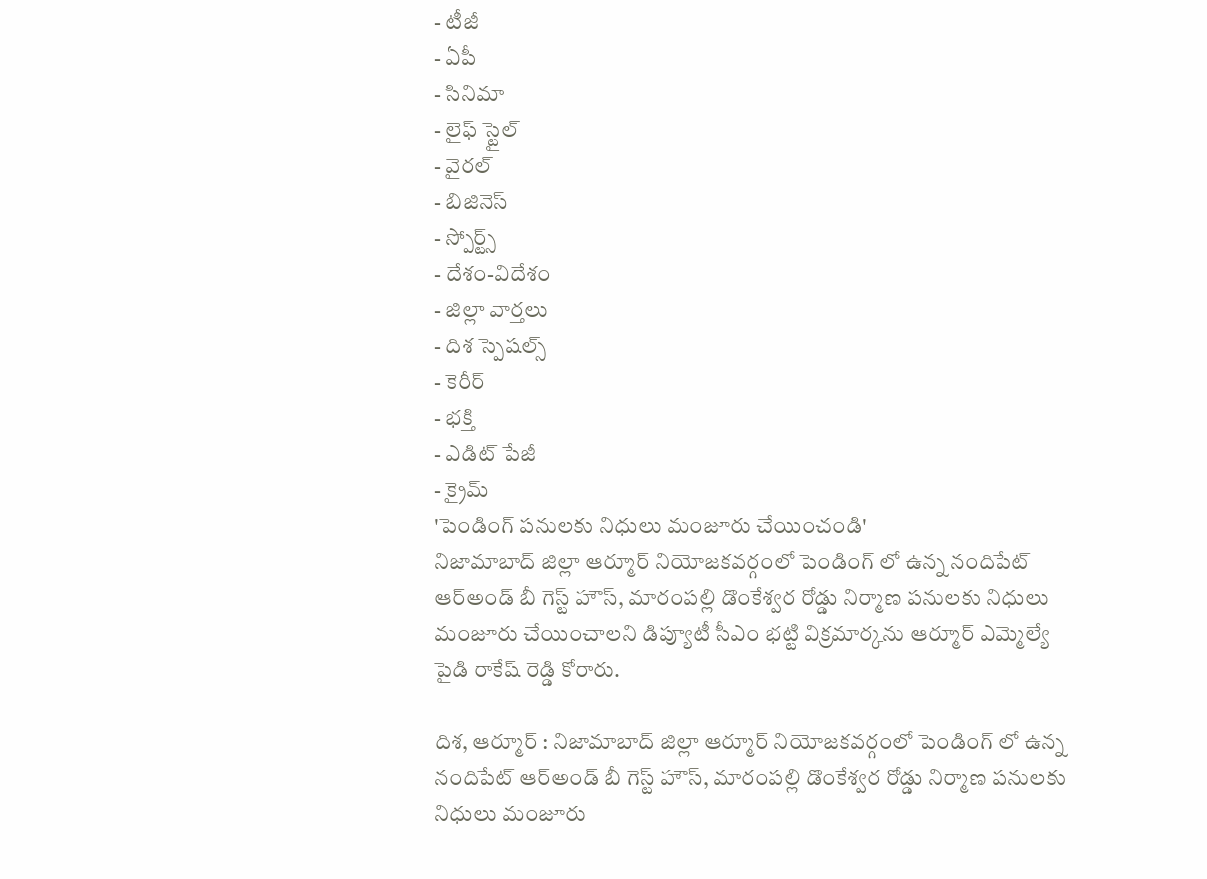- టీజీ
- ఏపీ
- సినిమా
- లైఫ్ స్టైల్
- వైరల్
- బిజినెస్
- స్పోర్ట్స్
- దేశం-విదేశం
- జిల్లా వార్తలు
- దిశ స్పెషల్స్
- కెరీర్
- భక్తి
- ఎడిట్ పేజీ
- క్రైమ్
'పెండింగ్ పనులకు నిధులు మంజూరు చేయించండి'
నిజామాబాద్ జిల్లా ఆర్మూర్ నియోజకవర్గంలో పెండింగ్ లో ఉన్న నందిపేట్ ఆర్అండ్ బీ గెస్ట్ హౌస్, మారంపల్లి డొంకేశ్వర రోడ్డు నిర్మాణ పనులకు నిధులు మంజూరు చేయించాలని డిప్యూటీ సీఎం భట్టి విక్రమార్కను ఆర్మూర్ ఎమ్మెల్యే పైడి రాకేష్ రెడ్డి కోరారు.

దిశ, ఆర్మూర్ : నిజామాబాద్ జిల్లా ఆర్మూర్ నియోజకవర్గంలో పెండింగ్ లో ఉన్న నందిపేట్ ఆర్అండ్ బీ గెస్ట్ హౌస్, మారంపల్లి డొంకేశ్వర రోడ్డు నిర్మాణ పనులకు నిధులు మంజూరు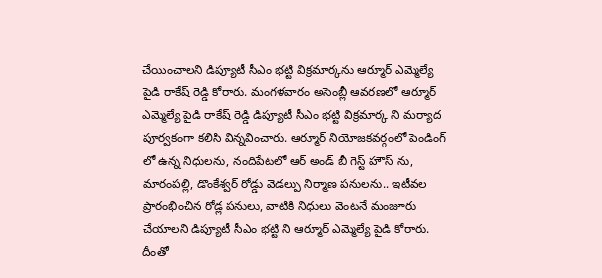చేయించాలని డిప్యూటీ సీఎం భట్టి విక్రమార్కను ఆర్మూర్ ఎమ్మెల్యే పైడి రాకేష్ రెడ్డి కోరారు. మంగళవారం అసెంబ్లీ ఆవరణలో ఆర్మూర్ ఎమ్మెల్యే పైడి రాకేష్ రెడ్డి డిప్యూటీ సీఎం భట్టి విక్రమార్క ని మర్యాద పూర్వకంగా కలిసి విన్నవించారు. ఆర్మూర్ నియోజకవర్గంలో పెండింగ్ లో ఉన్న నిధులను, నందిపేటలో ఆర్ అండ్ బీ గెస్ట్ హౌస్ ను, మారంపల్లి, డొంకేశ్వర్ రోడ్డు వెడల్పు నిర్మాణ పనులను.. ఇటీవల ప్రారంభించిన రోడ్ల పనులు, వాటికి నిధులు వెంటనే మంజూరు చేయాలని డిప్యూటీ సీఎం భట్టి ని ఆర్మూర్ ఎమ్మెల్యే పైడి కోరారు. దీంతో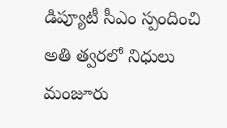డిప్యూటీ సీఎం స్పందించి అతి త్వరలో నిధులు మంజూరు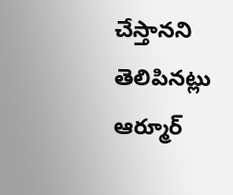చేస్తానని తెలిపినట్లు ఆర్మూర్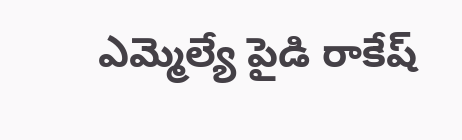ఎమ్మెల్యే పైడి రాకేష్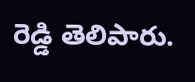రెడ్డి తెలిపారు.